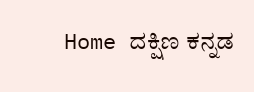Home ದಕ್ಷಿಣ ಕನ್ನಡ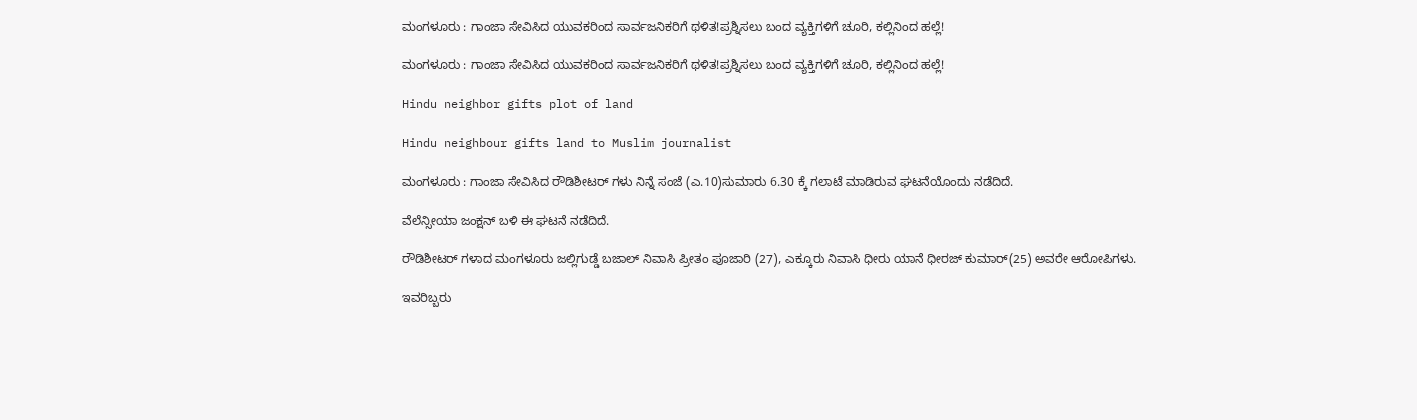ಮಂಗಳೂರು : ಗಾಂಜಾ ಸೇವಿಸಿದ ಯುವಕರಿಂದ ಸಾರ್ವಜನಿಕರಿಗೆ ಥಳಿತ!ಪ್ರಶ್ನಿಸಲು ಬಂದ ವ್ಯಕ್ತಿಗಳಿಗೆ ಚೂರಿ, ಕಲ್ಲಿನಿಂದ ಹಲ್ಲೆ!

ಮಂಗಳೂರು : ಗಾಂಜಾ ಸೇವಿಸಿದ ಯುವಕರಿಂದ ಸಾರ್ವಜನಿಕರಿಗೆ ಥಳಿತ!ಪ್ರಶ್ನಿಸಲು ಬಂದ ವ್ಯಕ್ತಿಗಳಿಗೆ ಚೂರಿ, ಕಲ್ಲಿನಿಂದ ಹಲ್ಲೆ!

Hindu neighbor gifts plot of land

Hindu neighbour gifts land to Muslim journalist

ಮಂಗಳೂರು : ಗಾಂಜಾ ಸೇವಿಸಿದ ರೌಡಿಶೀಟರ್ ಗಳು ನಿನ್ನೆ ಸಂಜೆ (ಎ.10)ಸುಮಾರು 6.30 ಕ್ಕೆ ಗಲಾಟೆ ಮಾಡಿರುವ ಘಟನೆಯೊಂದು ನಡೆದಿದೆ.

ವೆಲೆನ್ಸೀಯಾ ಜಂಕ್ಷನ್ ಬಳಿ ಈ ಘಟನೆ ನಡೆದಿದೆ.

ರೌಡಿಶೀಟರ್ ಗಳಾದ ಮಂಗಳೂರು ಜಲ್ಲಿಗುಡ್ಡೆ ಬಜಾಲ್ ನಿವಾಸಿ ಪ್ರೀತಂ ಪೂಜಾರಿ (27), ಎಕ್ಕೂರು ನಿವಾಸಿ ಧೀರು ಯಾನೆ ಧೀರಜ್ ಕುಮಾರ್(25) ಅವರೇ ಆರೋಪಿಗಳು.

ಇವರಿಬ್ಬರು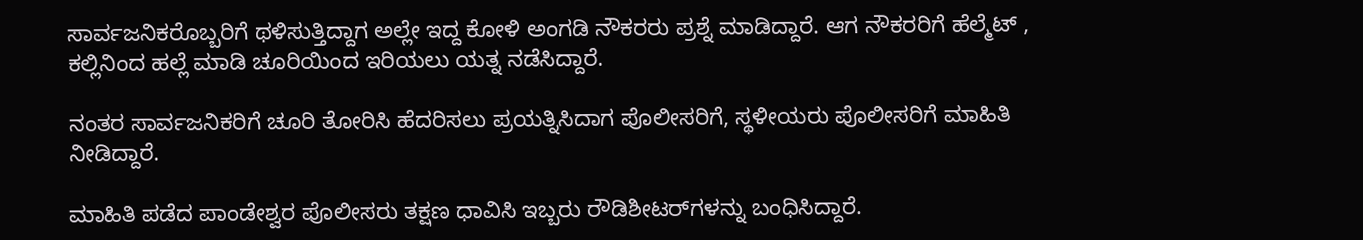ಸಾರ್ವಜನಿಕರೊಬ್ಬರಿಗೆ ಥಳಿಸುತ್ತಿದ್ದಾಗ ಅಲ್ಲೇ ಇದ್ದ ಕೋಳಿ ಅಂಗಡಿ ನೌಕರರು ಪ್ರಶ್ನೆ ಮಾಡಿದ್ದಾರೆ. ಆಗ ನೌಕರರಿಗೆ ಹೆಲ್ಮೆಟ್ , ಕಲ್ಲಿನಿಂದ ಹಲ್ಲೆ ಮಾಡಿ ಚೂರಿಯಿಂದ ಇರಿಯಲು ಯತ್ನ ನಡೆಸಿದ್ದಾರೆ.

ನಂತರ ಸಾರ್ವಜನಿಕರಿಗೆ ಚೂರಿ ತೋರಿಸಿ ಹೆದರಿಸಲು ಪ್ರಯತ್ನಿಸಿದಾಗ ಪೊಲೀಸರಿಗೆ, ಸ್ಥಳೀಯರು ಪೊಲೀಸರಿಗೆ ಮಾಹಿತಿ ನೀಡಿದ್ದಾರೆ.

ಮಾಹಿತಿ ಪಡೆದ ಪಾಂಡೇಶ್ವರ ಪೊಲೀಸರು ತಕ್ಷಣ ಧಾವಿಸಿ ಇಬ್ಬರು ರೌಡಿಶೀಟರ್‌ಗಳನ್ನು ಬಂಧಿಸಿದ್ದಾರೆ.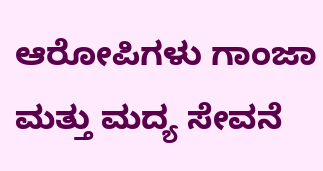ಆರೋಪಿಗಳು ಗಾಂಜಾ ಮತ್ತು ಮದ್ಯ ಸೇವನೆ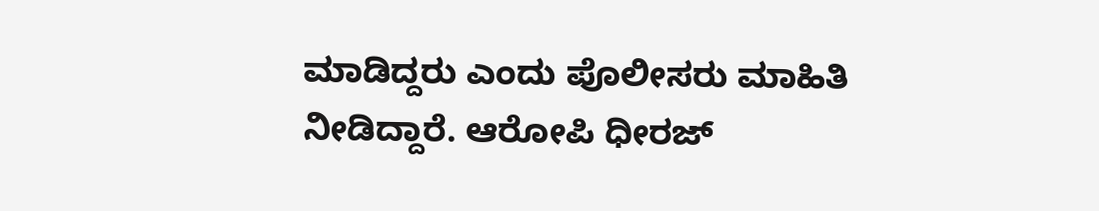ಮಾಡಿದ್ದರು ಎಂದು ಪೊಲೀಸರು ಮಾಹಿತಿ ನೀಡಿದ್ದಾರೆ. ಆರೋಪಿ ಧೀರಜ್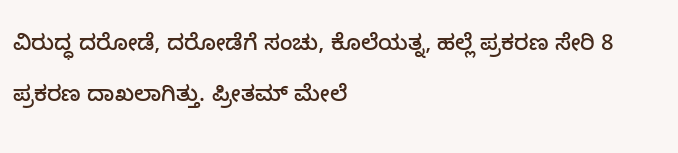ವಿರುದ್ಧ ದರೋಡೆ, ದರೋಡೆಗೆ ಸಂಚು, ಕೊಲೆಯತ್ನ, ಹಲ್ಲೆ ಪ್ರಕರಣ ಸೇರಿ 8 ಪ್ರಕರಣ ದಾಖಲಾಗಿತ್ತು. ಪ್ರೀತಮ್ ಮೇಲೆ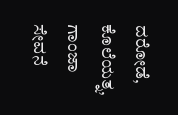ದರೋಡೆ, ಕೊಲೆಯತ್ನ, ಗಾಂಜಾ ಸೇವನೆ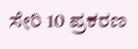ಸೇರಿ 10 ಪ್ರಕರಣ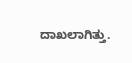ದಾಖಲಾಗಿತ್ತು.